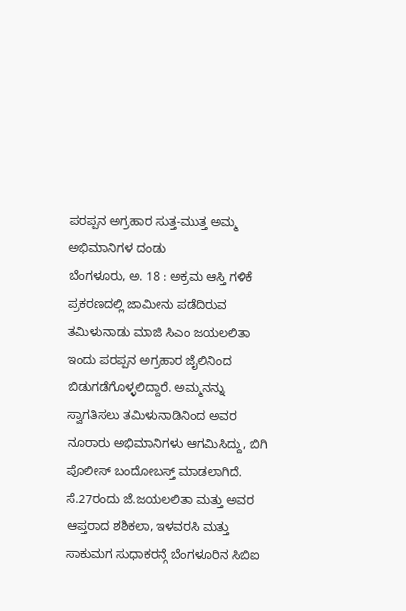ಪರಪ್ಪನ ಅಗ್ರಹಾರ ಸುತ್ತ-ಮುತ್ತ ಅಮ್ಮ ಅಭಿಮಾನಿಗಳ ದಂಡು
ಬೆಂಗಳೂರು, ಅ. 18 : ಅಕ್ರಮ ಆಸ್ತಿ ಗಳಿಕೆ ಪ್ರಕರಣದಲ್ಲಿ ಜಾಮೀನು ಪಡೆದಿರುವ ತಮಿಳುನಾಡು ಮಾಜಿ ಸಿಎಂ ಜಯಲಲಿತಾ ಇಂದು ಪರಪ್ಪನ ಅಗ್ರಹಾರ ಜೈಲಿನಿಂದ ಬಿಡುಗಡೆಗೊಳ್ಳಲಿದ್ದಾರೆ. ಅಮ್ಮನನ್ನು ಸ್ವಾಗತಿಸಲು ತಮಿಳುನಾಡಿನಿಂದ ಅವರ ನೂರಾರು ಅಭಿಮಾನಿಗಳು ಆಗಮಿಸಿದ್ದು, ಬಿಗಿ ಪೊಲೀಸ್ ಬಂದೋಬಸ್ತ್ ಮಾಡಲಾಗಿದೆ.
ಸೆ.27ರಂದು ಜೆ.ಜಯಲಲಿತಾ ಮತ್ತು ಅವರ ಆಪ್ತರಾದ ಶಶಿಕಲಾ, ಇಳವರಸಿ ಮತ್ತು ಸಾಕುಮಗ ಸುಧಾಕರನ್ಗೆ ಬೆಂಗಳೂರಿನ ಸಿಬಿಐ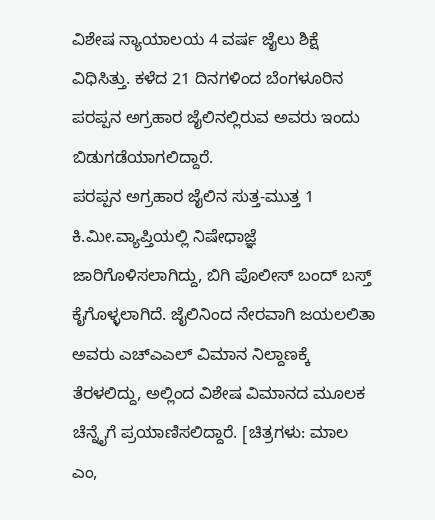ವಿಶೇಷ ನ್ಯಾಯಾಲಯ 4 ವರ್ಷ ಜೈಲು ಶಿಕ್ಷೆ ವಿಧಿಸಿತ್ತು. ಕಳೆದ 21 ದಿನಗಳಿಂದ ಬೆಂಗಳೂರಿನ ಪರಪ್ಪನ ಅಗ್ರಹಾರ ಜೈಲಿನಲ್ಲಿರುವ ಅವರು ಇಂದು ಬಿಡುಗಡೆಯಾಗಲಿದ್ದಾರೆ.
ಪರಪ್ಪನ ಅಗ್ರಹಾರ ಜೈಲಿನ ಸುತ್ತ-ಮುತ್ತ 1 ಕಿ.ಮೀ.ವ್ಯಾಪ್ತಿಯಲ್ಲಿ ನಿಷೇಧಾಜ್ಞೆ ಜಾರಿಗೊಳಿಸಲಾಗಿದ್ದು, ಬಿಗಿ ಪೊಲೀಸ್ ಬಂದ್ ಬಸ್ತ್ ಕೈಗೊಳ್ಳಲಾಗಿದೆ. ಜೈಲಿನಿಂದ ನೇರವಾಗಿ ಜಯಲಲಿತಾ ಅವರು ಎಚ್ಎಎಲ್ ವಿಮಾನ ನಿಲ್ದಾಣಕ್ಕೆ ತೆರಳಲಿದ್ದು, ಅಲ್ಲಿಂದ ವಿಶೇಷ ವಿಮಾನದ ಮೂಲಕ ಚೆನ್ನೈಗೆ ಪ್ರಯಾಣಿಸಲಿದ್ದಾರೆ. [ಚಿತ್ರಗಳು: ಮಾಲ ಎಂ,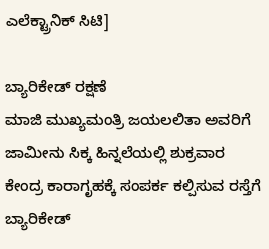ಎಲೆಕ್ಟ್ರಾನಿಕ್ ಸಿಟಿ]

ಬ್ಯಾರಿಕೇಡ್ ರಕ್ಷಣೆ
ಮಾಜಿ ಮುಖ್ಯಮಂತ್ರಿ ಜಯಲಲಿತಾ ಅವರಿಗೆ ಜಾಮೀನು ಸಿಕ್ಕ ಹಿನ್ನಲೆಯಲ್ಲಿ ಶುಕ್ರವಾರ ಕೇಂದ್ರ ಕಾರಾಗೃಹಕ್ಕೆ ಸಂಪರ್ಕ ಕಲ್ಪಿಸುವ ರಸ್ತೆಗೆ ಬ್ಯಾರಿಕೇಡ್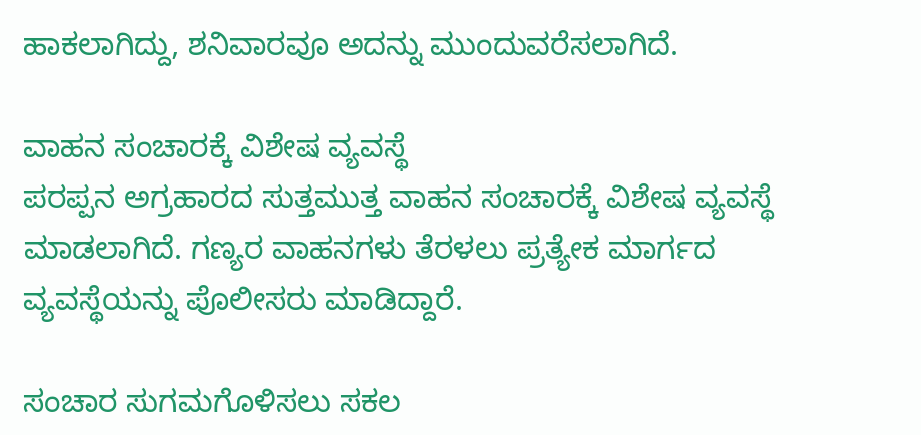ಹಾಕಲಾಗಿದ್ದು, ಶನಿವಾರವೂ ಅದನ್ನು ಮುಂದುವರೆಸಲಾಗಿದೆ.

ವಾಹನ ಸಂಚಾರಕ್ಕೆ ವಿಶೇಷ ವ್ಯವಸ್ಥೆ
ಪರಪ್ಪನ ಅಗ್ರಹಾರದ ಸುತ್ತಮುತ್ತ ವಾಹನ ಸಂಚಾರಕ್ಕೆ ವಿಶೇಷ ವ್ಯವಸ್ಥೆ ಮಾಡಲಾಗಿದೆ. ಗಣ್ಯರ ವಾಹನಗಳು ತೆರಳಲು ಪ್ರತ್ಯೇಕ ಮಾರ್ಗದ ವ್ಯವಸ್ಥೆಯನ್ನು ಪೊಲೀಸರು ಮಾಡಿದ್ದಾರೆ.

ಸಂಚಾರ ಸುಗಮಗೊಳಿಸಲು ಸಕಲ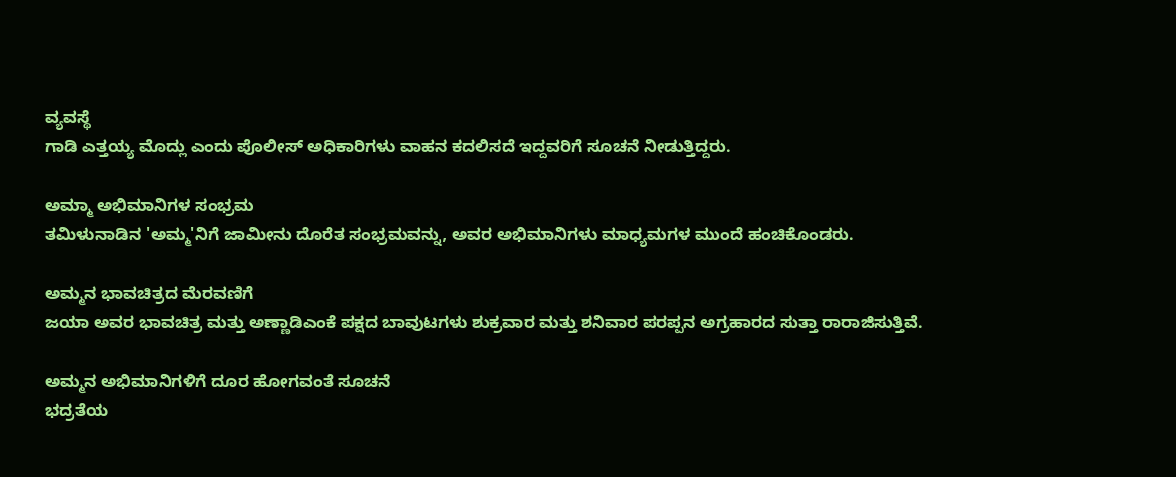ವ್ಯವಸ್ಥೆ
ಗಾಡಿ ಎತ್ತಯ್ಯ ಮೊದ್ಲು ಎಂದು ಪೊಲೀಸ್ ಅಧಿಕಾರಿಗಳು ವಾಹನ ಕದಲಿಸದೆ ಇದ್ದವರಿಗೆ ಸೂಚನೆ ನೀಡುತ್ತಿದ್ದರು.

ಅಮ್ಮಾ ಅಭಿಮಾನಿಗಳ ಸಂಭ್ರಮ
ತಮಿಳುನಾಡಿನ 'ಅಮ್ಮ'ನಿಗೆ ಜಾಮೀನು ದೊರೆತ ಸಂಭ್ರಮವನ್ನು, ಅವರ ಅಭಿಮಾನಿಗಳು ಮಾಧ್ಯಮಗಳ ಮುಂದೆ ಹಂಚಿಕೊಂಡರು.

ಅಮ್ಮನ ಭಾವಚಿತ್ರದ ಮೆರವಣಿಗೆ
ಜಯಾ ಅವರ ಭಾವಚಿತ್ರ ಮತ್ತು ಅಣ್ಣಾಡಿಎಂಕೆ ಪಕ್ಷದ ಬಾವುಟಗಳು ಶುಕ್ರವಾರ ಮತ್ತು ಶನಿವಾರ ಪರಪ್ಪನ ಅಗ್ರಹಾರದ ಸುತ್ತಾ ರಾರಾಜಿಸುತ್ತಿವೆ.

ಅಮ್ಮನ ಅಭಿಮಾನಿಗಳಿಗೆ ದೂರ ಹೋಗವಂತೆ ಸೂಚನೆ
ಭದ್ರತೆಯ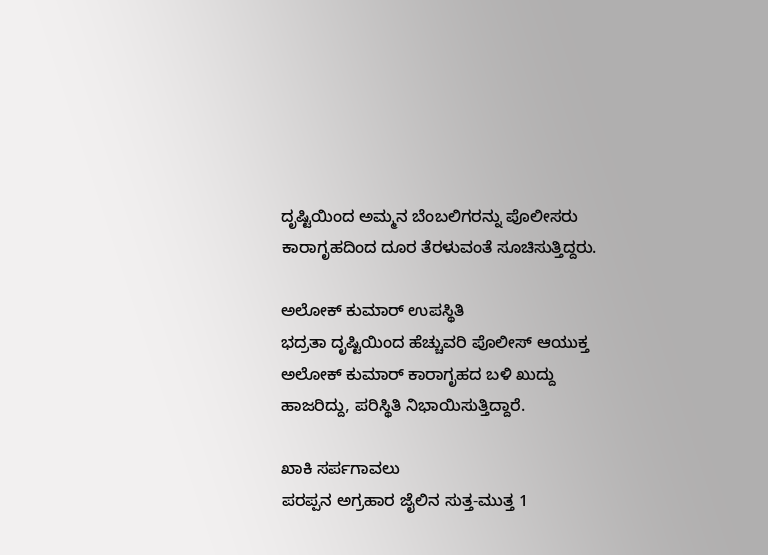ದೃಷ್ಟಿಯಿಂದ ಅಮ್ಮನ ಬೆಂಬಲಿಗರನ್ನು ಪೊಲೀಸರು ಕಾರಾಗೃಹದಿಂದ ದೂರ ತೆರಳುವಂತೆ ಸೂಚಿಸುತ್ತಿದ್ದರು.

ಅಲೋಕ್ ಕುಮಾರ್ ಉಪಸ್ಥಿತಿ
ಭದ್ರತಾ ದೃಷ್ಟಿಯಿಂದ ಹೆಚ್ಚುವರಿ ಪೊಲೀಸ್ ಆಯುಕ್ತ ಅಲೋಕ್ ಕುಮಾರ್ ಕಾರಾಗೃಹದ ಬಳಿ ಖುದ್ದು ಹಾಜರಿದ್ದು, ಪರಿಸ್ಥಿತಿ ನಿಭಾಯಿಸುತ್ತಿದ್ದಾರೆ.

ಖಾಕಿ ಸರ್ಪಗಾವಲು
ಪರಪ್ಪನ ಅಗ್ರಹಾರ ಜೈಲಿನ ಸುತ್ತ-ಮುತ್ತ 1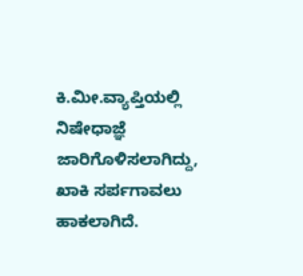ಕಿ.ಮೀ.ವ್ಯಾಪ್ತಿಯಲ್ಲಿ ನಿಷೇಧಾಜ್ಞೆ ಜಾರಿಗೊಳಿಸಲಾಗಿದ್ದು, ಖಾಕಿ ಸರ್ಪಗಾವಲು ಹಾಕಲಾಗಿದೆ.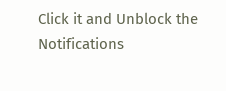Click it and Unblock the Notifications